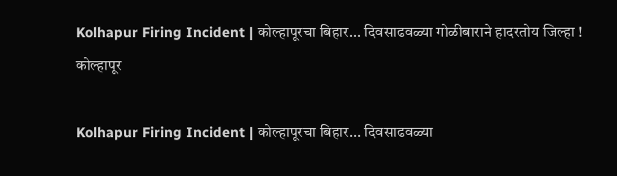Kolhapur Firing Incident | कोल्हापूरचा बिहार... दिवसाढवळ्या गोळीबाराने हादरतोय जिल्हा !
कोल्हापूर

Kolhapur Firing Incident | कोल्हापूरचा बिहार... दिवसाढवळ्या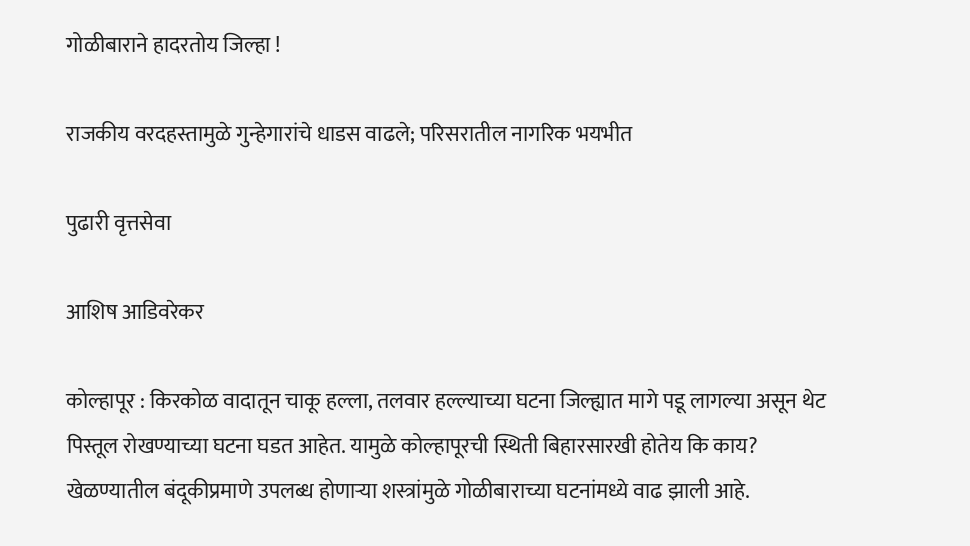गोळीबाराने हादरतोय जिल्हा !

राजकीय वरदहस्तामुळे गुन्हेगारांचे धाडस वाढले; परिसरातील नागरिक भयभीत

पुढारी वृत्तसेवा

आशिष आडिवरेकर

कोल्हापूर : किरकोळ वादातून चाकू हल्ला, तलवार हल्ल्याच्या घटना जिल्ह्यात मागे पडू लागल्या असून थेट पिस्तूल रोखण्याच्या घटना घडत आहेत. यामुळे कोल्हापूरची स्थिती बिहारसारखी होतेय कि काय? खेळण्यातील बंदूकीप्रमाणे उपलब्ध होणाऱ्या शस्त्रांमुळे गोळीबाराच्या घटनांमध्ये वाढ झाली आहे.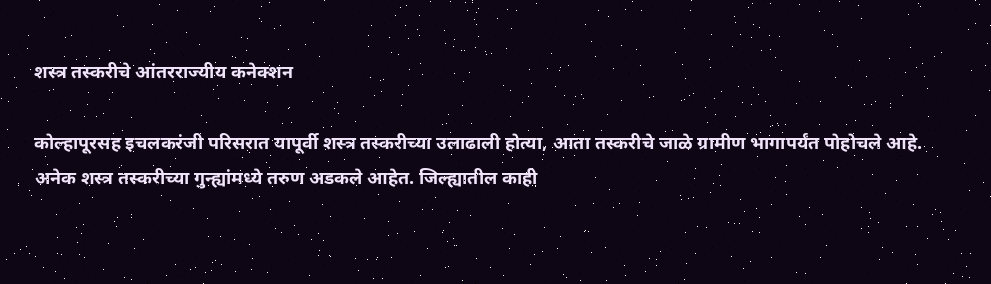शस्त्र तस्करीचे आंतरराज्यीय कनेक्शन

कोल्हापूरसह इचलकरंजी परिसरात यापूर्वी शस्त्र तस्करीच्या उलाढाली होत्या, आता तस्करीचे जाळे ग्रामीण भागापर्यंत पोहोचले आहे. अनेक शस्त्र तस्करीच्या गुन्ह्यांमध्ये तरुण अडकले आहेत. जिल्ह्यातील काही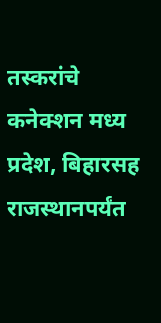तस्करांचे कनेक्शन मध्य प्रदेश, बिहारसह राजस्थानपर्यंत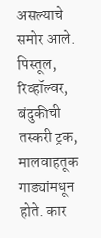असल्याचे समोर आले. पिस्तूल, रिव्हॉल्वर, बंदुकीची तस्करी ट्रक, मालवाहतूक गाड्यांमधून होते. कार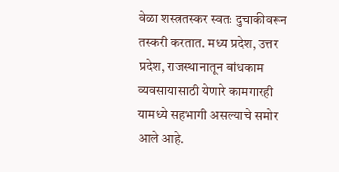वेळा शस्त्रतस्कर स्वतः दुचाकीवरून तस्करी करतात. मध्य प्रदेश, उत्तर प्रदेश, राजस्थानातून बांधकाम व्यवसायासाठी येणारे कामगारही यामध्ये सहभागी असल्याचे समोर आले आहे.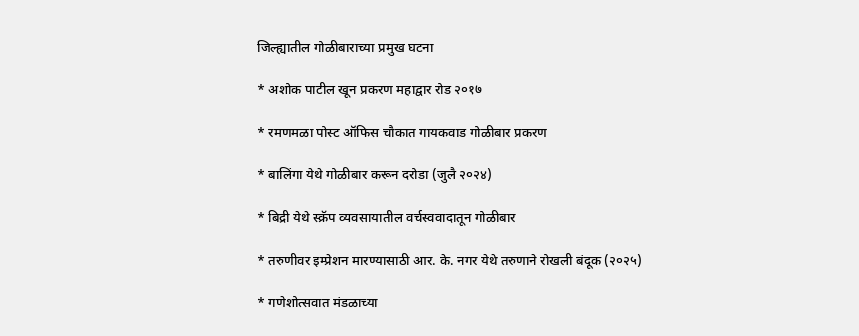जिल्ह्यातील गोळीबाराच्या प्रमुख घटना

* अशोक पाटील खून प्रकरण महाद्वार रोड २०१७

* रमणमळा पोस्ट ऑफिस चौकात गायकवाड गोळीबार प्रकरण

* बालिंगा येथे गोळीबार करून दरोडा (जुलै २०२४)

* बिद्री येथे स्क्रॅप व्यवसायातील वर्चस्ववादातून गोळीबार

* तरुणीवर इम्प्रेशन मारण्यासाठी आर. के. नगर येथे तरुणाने रोखली बंदूक (२०२५)

* गणेशोत्सवात मंडळाच्या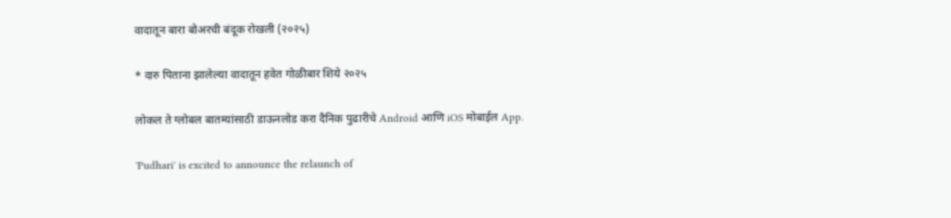वादातून बारा बोअरची बंदूक रोखली (२०२५)

* दारु पिताना झालेल्या वादातून हवेत गोळीबार शिये २०२५

लोकल ते ग्लोबल बातम्यांसाठी डाऊनलोड करा दैनिक पुढारीचे Android आणि iOS मोबाईल App.

'Pudhari' is excited to announce the relaunch of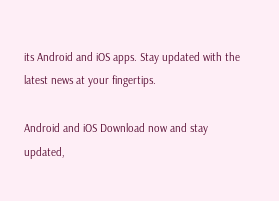its Android and iOS apps. Stay updated with the latest news at your fingertips.

Android and iOS Download now and stay updated,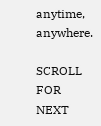anytime, anywhere.

SCROLL FOR NEXT